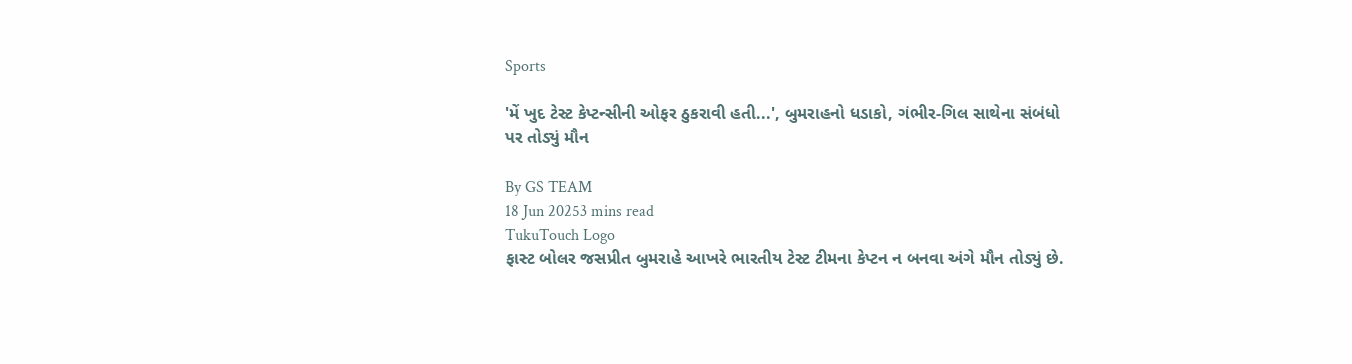Sports

'મેં ખુદ ટેસ્ટ કેપ્ટન્સીની ઓફર ઠુકરાવી હતી...', બુમરાહનો ધડાકો, ગંભીર-ગિલ સાથેના સંબંધો પર તોડ્યું મૌન

By GS TEAM
18 Jun 20253 mins read
TukuTouch Logo
ફાસ્ટ બોલર જસપ્રીત બુમરાહે આખરે ભારતીય ટેસ્ટ ટીમના કેપ્ટન ન બનવા અંગે મૌન તોડ્યું છે.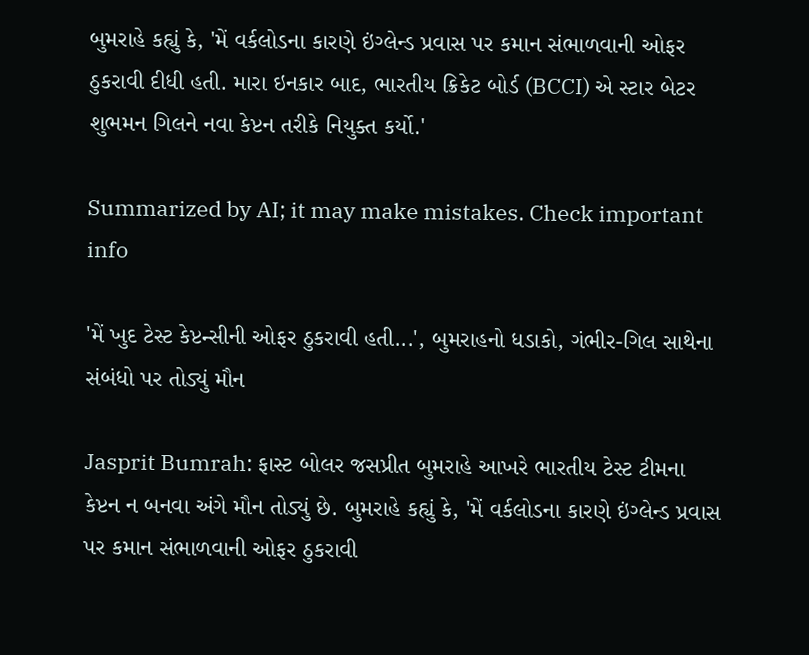બુમરાહે કહ્યું કે, 'મેં વર્કલોડના કારણે ઇંગ્લેન્ડ પ્રવાસ પર કમાન સંભાળવાની ઓફર ઠુકરાવી દીધી હતી. મારા ઇનકાર બાદ, ભારતીય ક્રિકેટ બોર્ડ (BCCI) એ સ્ટાર બેટર શુભમન ગિલને નવા કેપ્ટન તરીકે નિયુક્ત કર્યો.'

Summarized by AI; it may make mistakes. Check important info

'મેં ખુદ ટેસ્ટ કેપ્ટન્સીની ઓફર ઠુકરાવી હતી...', બુમરાહનો ધડાકો, ગંભીર-ગિલ સાથેના સંબંધો પર તોડ્યું મૌન

Jasprit Bumrah: ફાસ્ટ બોલર જસપ્રીત બુમરાહે આખરે ભારતીય ટેસ્ટ ટીમના કેપ્ટન ન બનવા અંગે મૌન તોડ્યું છે. બુમરાહે કહ્યું કે, 'મેં વર્કલોડના કારણે ઇંગ્લેન્ડ પ્રવાસ પર કમાન સંભાળવાની ઓફર ઠુકરાવી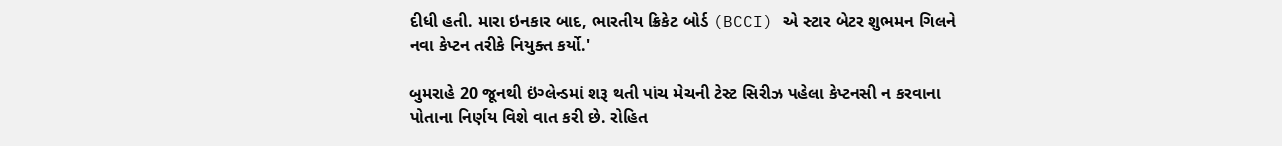દીધી હતી. મારા ઇનકાર બાદ, ભારતીય ક્રિકેટ બોર્ડ (BCCI) એ સ્ટાર બેટર શુભમન ગિલને નવા કેપ્ટન તરીકે નિયુક્ત કર્યો.'

બુમરાહે 20 જૂનથી ઇંગ્લેન્ડમાં શરૂ થતી પાંચ મેચની ટેસ્ટ સિરીઝ પહેલા કેપ્ટનસી ન કરવાના પોતાના નિર્ણય વિશે વાત કરી છે. રોહિત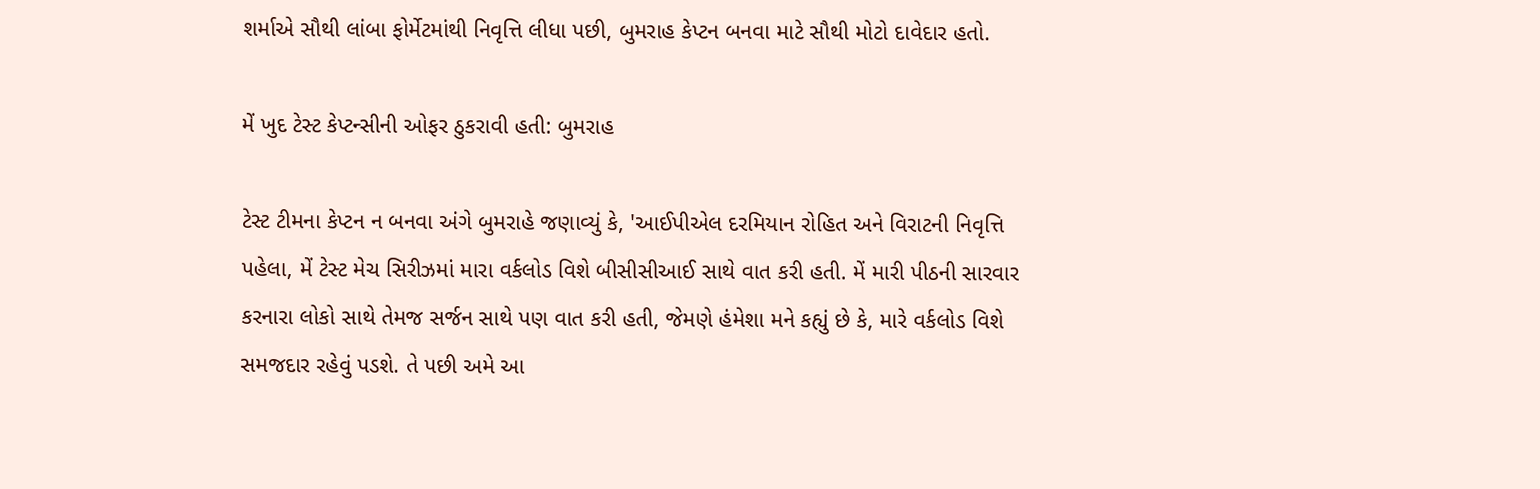શર્માએ સૌથી લાંબા ફોર્મેટમાંથી નિવૃત્તિ લીધા પછી, બુમરાહ કેપ્ટન બનવા માટે સૌથી મોટો દાવેદાર હતો.

મેં ખુદ ટેસ્ટ કેપ્ટન્સીની ઓફર ઠુકરાવી હતી: બુમરાહ

ટેસ્ટ ટીમના કેપ્ટન ન બનવા અંગે બુમરાહે જણાવ્યું કે, 'આઈપીએલ દરમિયાન રોહિત અને વિરાટની નિવૃત્તિ પહેલા, મેં ટેસ્ટ મેચ સિરીઝમાં મારા વર્કલોડ વિશે બીસીસીઆઈ સાથે વાત કરી હતી. મેં મારી પીઠની સારવાર કરનારા લોકો સાથે તેમજ સર્જન સાથે પણ વાત કરી હતી, જેમણે હંમેશા મને કહ્યું છે કે, મારે વર્કલોડ વિશે સમજદાર રહેવું પડશે. તે પછી અમે આ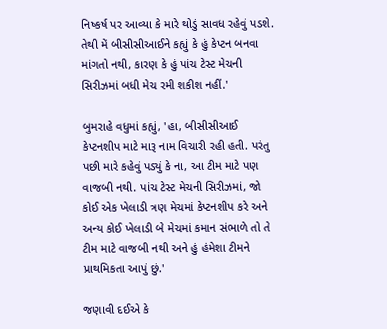નિષ્કર્ષ પર આવ્યા કે મારે થોડું સાવધ રહેવું પડશે. તેથી મેં બીસીસીઆઈને કહ્યું કે હું કેપ્ટન બનવા માંગતો નથી, કારણ કે હું પાંચ ટેસ્ટ મેચની સિરીઝમાં બધી મેચ રમી શકીશ નહીં.'

બુમરાહે વધુમાં કહ્યું, 'હા, બીસીસીઆઈ કેપ્ટનશીપ માટે મારૂ નામ વિચારી રહી હતી. પરંતુ પછી મારે કહેવું પડ્યું કે ના, આ ટીમ માટે પણ વાજબી નથી. પાંચ ટેસ્ટ મેચની સિરીઝમાં, જો કોઈ એક ખેલાડી ત્રણ મેચમાં કેપ્ટનશીપ કરે અને અન્ય કોઈ ખેલાડી બે મેચમાં કમાન સંભાળે તો તે ટીમ માટે વાજબી નથી અને હું હંમેશા ટીમને પ્રાથમિકતા આપું છું.'

જણાવી દઈએ કે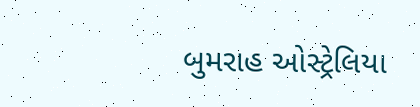બુમરાહ ઓસ્ટ્રેલિયા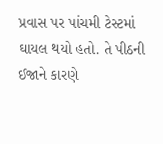પ્રવાસ પર પાંચમી ટેસ્ટમાં ઘાયલ થયો હતો. તે પીઠની ઈજાને કારણે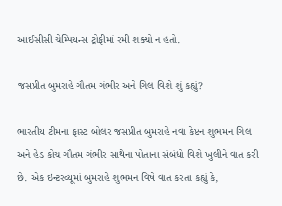આઈસીસી ચેમ્પિયન્સ ટ્રોફીમાં રમી શક્યો ન હતો.

જસપ્રીત બુમરાહે ગૌતમ ગંભીર અને ગિલ વિશે શું કહ્યું?

ભારતીય ટીમના ફાસ્ટ બોલર જસપ્રીત બુમરાહે નવા કેપ્ટન શુભમન ગિલ અને હેડ કોચ ગૌતમ ગંભીર સાથેના પોતાના સંબંધો વિશે ખુલીને વાત કરી છે. એક ઇન્ટરવ્યૂમાં બુમરાહે શુભમન વિષે વાત કરતા કહ્યું કે,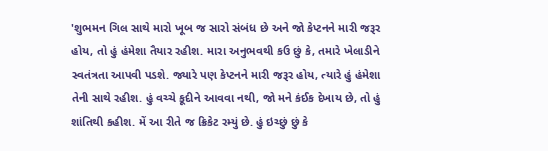'શુભમન ગિલ સાથે મારો ખૂબ જ સારો સંબંધ છે અને જો કેપ્ટનને મારી જરૂર હોય, તો હું હંમેશા તૈયાર રહીશ. મારા અનુભવથી કઉ છું કે, તમારે ખેલાડીને સ્વતંત્રતા આપવી પડશે. જ્યારે પણ કેપ્ટનને મારી જરૂર હોય, ત્યારે હું હંમેશા તેની સાથે રહીશ. હું વચ્ચે કૂદીને આવવા નથી, જો મને કંઈક દેખાય છે, તો હું શાંતિથી કહીશ. મેં આ રીતે જ ક્રિકેટ રમ્યું છે. હું ઇચ્છું છું કે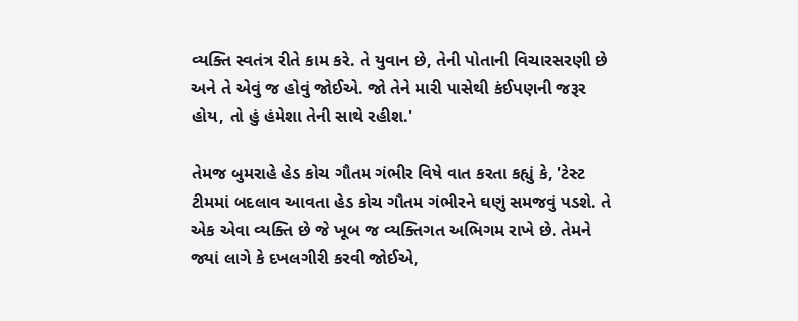વ્યક્તિ સ્વતંત્ર રીતે કામ કરે. તે યુવાન છે, તેની પોતાની વિચારસરણી છે અને તે એવું જ હોવું જોઈએ. જો તેને મારી પાસેથી કંઈપણની જરૂર હોય, તો હું હંમેશા તેની સાથે રહીશ.'

તેમજ બુમરાહે હેડ કોચ ગૌતમ ગંભીર વિષે વાત કરતા કહ્યું કે, 'ટેસ્ટ ટીમમાં બદલાવ આવતા હેડ કોચ ગૌતમ ગંભીરને ઘણું સમજવું પડશે. તે એક એવા વ્યક્તિ છે જે ખૂબ જ વ્યક્તિગત અભિગમ રાખે છે. તેમને જ્યાં લાગે કે દખલગીરી કરવી જોઈએ,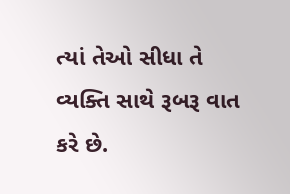ત્યાં તેઓ સીધા તે વ્યક્તિ સાથે રૂબરૂ વાત કરે છે.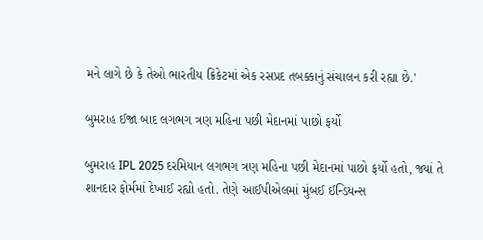મને લાગે છે કે તેઓ ભારતીય ક્રિકેટમાં એક રસપ્રદ તબક્કાનું સંચાલન કરી રહ્યા છે.'

બુમરાહ ઈજા બાદ લગભગ ત્રણ મહિના પછી મેદાનમાં પાછો ફર્યો

બુમરાહ IPL 2025 દરમિયાન લગભગ ત્રણ મહિના પછી મેદાનમાં પાછો ફર્યો હતો, જ્યાં તે શાનદાર ફોર્મમાં દેખાઈ રહ્યો હતો. તેણે આઈપીએલમાં મુંબઈ ઈન્ડિયન્સ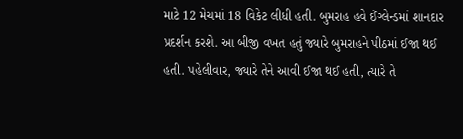માટે 12 મેચમાં 18 વિકેટ લીધી હતી. બુમરાહ હવે ઈંગ્લેન્ડમાં શાનદાર પ્રદર્શન કરશે. આ બીજી વખત હતું જ્યારે બુમરાહને પીઠમાં ઈજા થઈ હતી. પહેલીવાર, જ્યારે તેને આવી ઈજા થઈ હતી, ત્યારે તે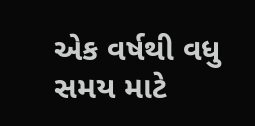એક વર્ષથી વધુ સમય માટે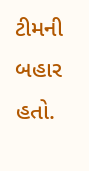ટીમની બહાર હતો.